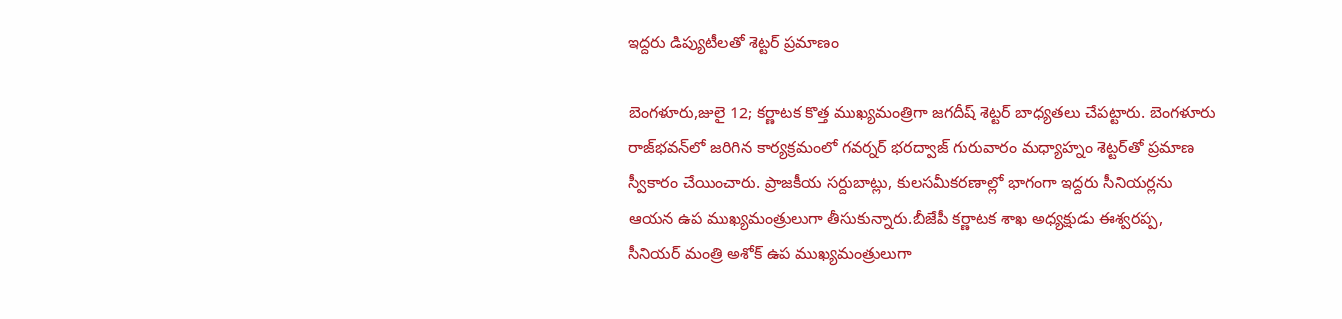ఇద్దరు డిప్యుటీలతో శెట్టర్‌ ప్రమాణం

బెంగళూరు,జులై 12; కర్ణాటక కొత్త ముఖ్యమంత్రిగా జగదీష్‌ శెట్టర్‌ బాధ్యతలు చేపట్టారు. బెంగళూరు రాజ్‌భవన్‌లో జరిగిన కార్యక్రమంలో గవర్నర్‌ భరద్వాజ్‌ గురువారం మధ్యాహ్నం శెట్టర్‌తో ప్రమాణ స్వీకారం చేయించారు. ప్రాజకీయ సర్దుబాట్లు, కులసమీకరణాల్లో భాగంగా ఇద్దరు సీనియర్లను ఆయన ఉప ముఖ్యమంత్రులుగా తీసుకున్నారు.బీజేపీ కర్ణాటక శాఖ అధ్యక్షుడు ఈశ్వరప్ప, సీనియర్‌ మంత్రి అశోక్‌ ఉప ముఖ్యమంత్రులుగా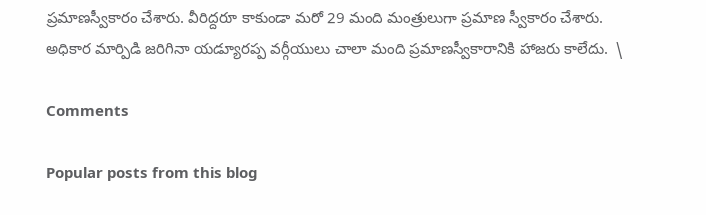ప్రమాణస్వీకారం చేశారు. వీరిద్దరూ కాకుండా మరో 29 మంది మంత్రులుగా ప్రమాణ స్వీకారం చేశారు. అధికార మార్పిడి జరిగినా యడ్యూరప్ప వర్గీయులు చాలా మంది ప్రమాణస్వీకారానికి హాజరు కాలేదు.  \

Comments

Popular posts from this blog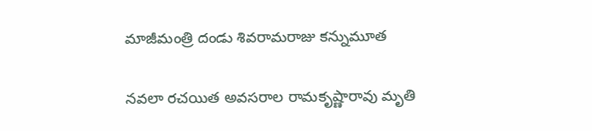మాజీమంత్రి దండు శివరామరాజు కన్నుమూత

నవలా రచయిత అవసరాల రామకృష్ణారావు మృతి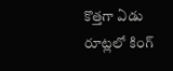కొత్తగా ఏడు రూట్లలో కింగ్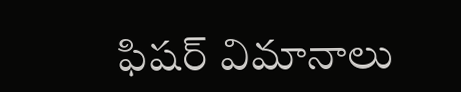ఫిషర్ విమానాలు